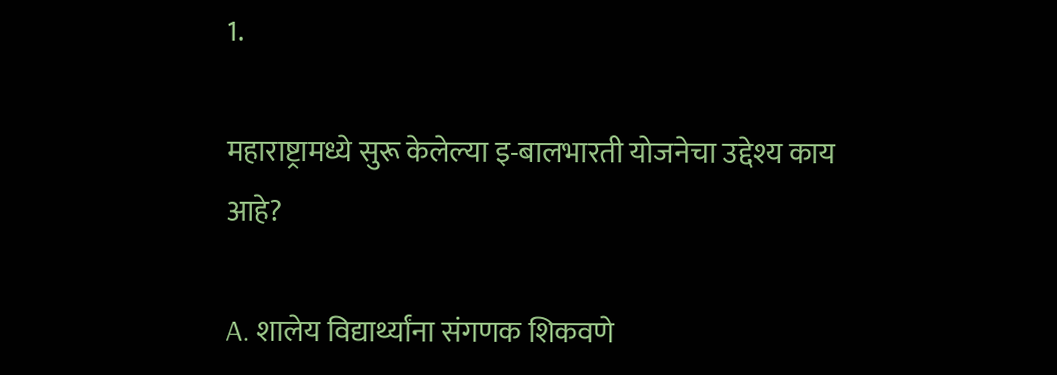1.

महाराष्ट्रामध्ये सुरू केलेल्या इ-बालभारती योजनेचा उद्देश्य काय आहे?

A. शालेय विद्यार्थ्यांना संगणक शिकवणे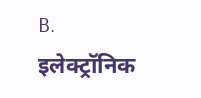B. इलेक्ट्रॉनिक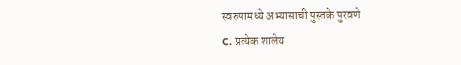स्वरुपामध्ये अभ्यासाची पुस्तके पुरवणे
C. प्रत्येक शालेय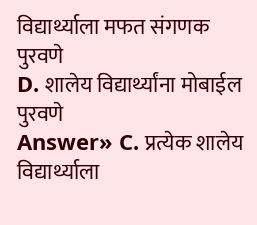विद्यार्थ्याला मफत संगणक पुरवणे
D. शालेय विद्यार्थ्यांना मोबाईल पुरवणे
Answer» C. प्रत्येक शालेय विद्यार्थ्याला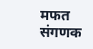मफत संगणक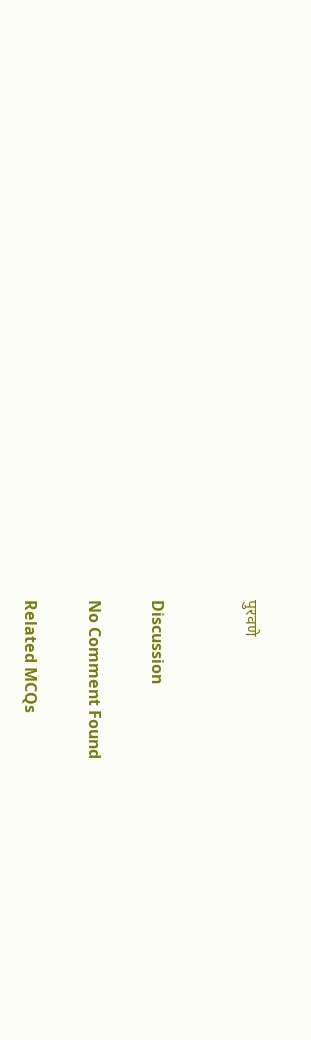पुरवणे


Discussion

No Comment Found

Related MCQs